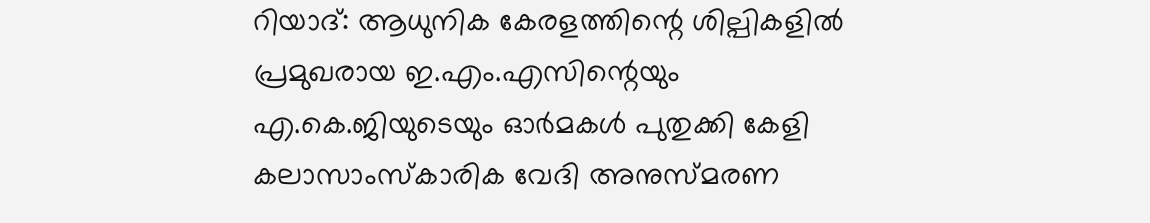റിയാദ്: ആധുനിക കേരളത്തിന്റെ ശില്പികളിൽ പ്രമുഖരായ ഇ.എം.എസിന്റെയും എ.കെ.ജിയുടെയും ഓർമകൾ പുതുക്കി കേളി കലാസാംസ്കാരിക വേദി അനുസ്മരണ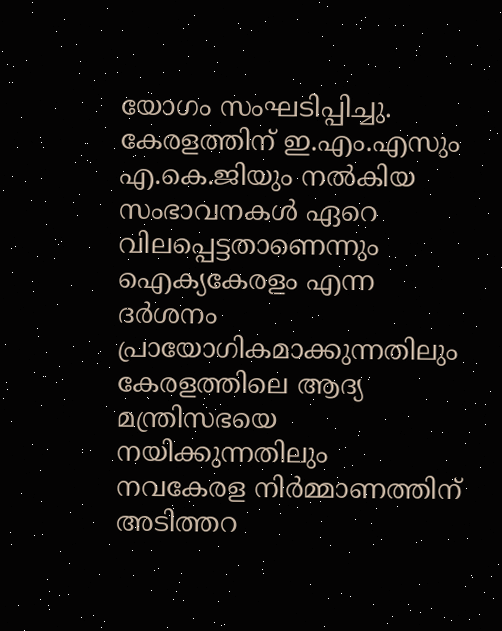യോഗം സംഘടിപ്പിച്ചു.
കേരളത്തിന് ഇ.എം.എസും എ.കെ.ജിയും നൽകിയ സംഭാവനകൾ ഏറെ വിലപ്പെട്ടതാണെന്നും ഐക്യകേരളം എന്ന ദർശനം പ്രായോഗികമാക്കുന്നതിലും കേരളത്തിലെ ആദ്യ മന്ത്രിസഭയെ നയിക്കുന്നതിലും നവകേരള നിർമ്മാണത്തിന് അടിത്തറ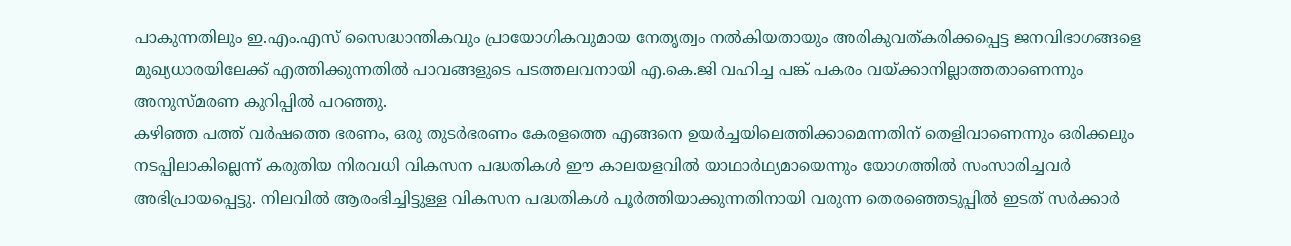പാകുന്നതിലും ഇ.എം.എസ് സൈദ്ധാന്തികവും പ്രായോഗികവുമായ നേതൃത്വം നൽകിയതായും അരികുവത്കരിക്കപ്പെട്ട ജനവിഭാഗങ്ങളെ മുഖ്യധാരയിലേക്ക് എത്തിക്കുന്നതിൽ പാവങ്ങളുടെ പടത്തലവനായി എ.കെ.ജി വഹിച്ച പങ്ക് പകരം വയ്ക്കാനില്ലാത്തതാണെന്നും അനുസ്മരണ കുറിപ്പിൽ പറഞ്ഞു.
കഴിഞ്ഞ പത്ത് വർഷത്തെ ഭരണം, ഒരു തുടർഭരണം കേരളത്തെ എങ്ങനെ ഉയർച്ചയിലെത്തിക്കാമെന്നതിന് തെളിവാണെന്നും ഒരിക്കലും നടപ്പിലാകില്ലെന്ന് കരുതിയ നിരവധി വികസന പദ്ധതികൾ ഈ കാലയളവിൽ യാഥാർഥ്യമായെന്നും യോഗത്തിൽ സംസാരിച്ചവർ അഭിപ്രായപ്പെട്ടു. നിലവിൽ ആരംഭിച്ചിട്ടുള്ള വികസന പദ്ധതികൾ പൂർത്തിയാക്കുന്നതിനായി വരുന്ന തെരഞ്ഞെടുപ്പിൽ ഇടത് സർക്കാർ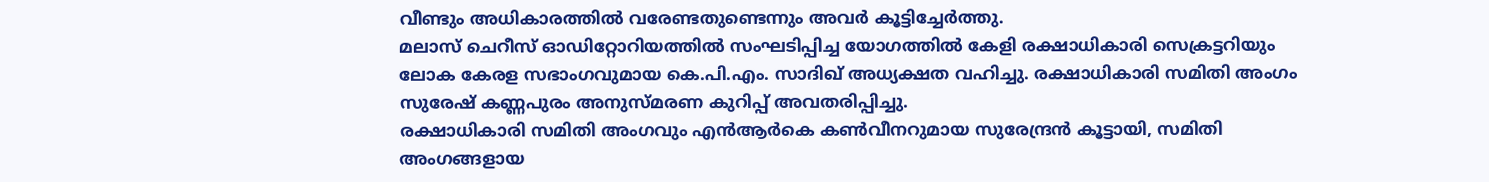വീണ്ടും അധികാരത്തിൽ വരേണ്ടതുണ്ടെന്നും അവർ കൂട്ടിച്ചേർത്തു.
മലാസ് ചെറീസ് ഓഡിറ്റോറിയത്തിൽ സംഘടിപ്പിച്ച യോഗത്തിൽ കേളി രക്ഷാധികാരി സെക്രട്ടറിയും ലോക കേരള സഭാംഗവുമായ കെ.പി.എം. സാദിഖ് അധ്യക്ഷത വഹിച്ചു. രക്ഷാധികാരി സമിതി അംഗം സുരേഷ് കണ്ണപുരം അനുസ്മരണ കുറിപ്പ് അവതരിപ്പിച്ചു.
രക്ഷാധികാരി സമിതി അംഗവും എൻആർകെ കൺവീനറുമായ സുരേന്ദ്രൻ കൂട്ടായി, സമിതി അംഗങ്ങളായ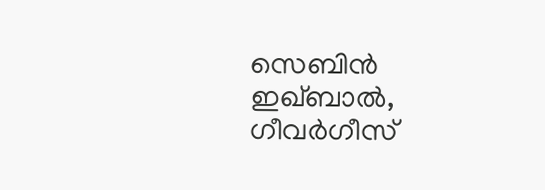സെബിൻ ഇഖ്ബാൽ, ഗീവർഗീസ്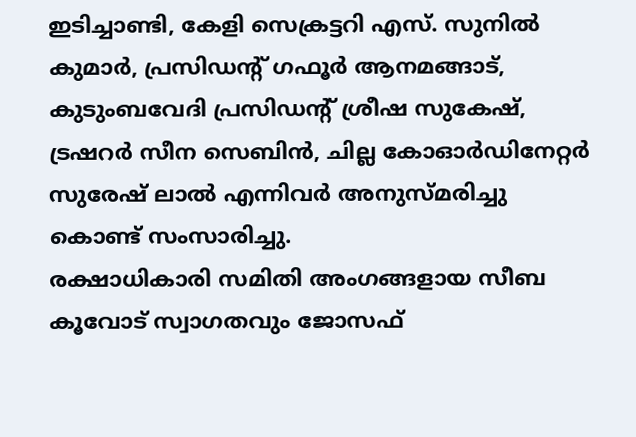ഇടിച്ചാണ്ടി, കേളി സെക്രട്ടറി എസ്. സുനിൽ കുമാർ, പ്രസിഡന്റ് ഗഫൂർ ആനമങ്ങാട്, കുടുംബവേദി പ്രസിഡന്റ് ശ്രീഷ സുകേഷ്, ട്രഷറർ സീന സെബിൻ, ചില്ല കോഓർഡിനേറ്റർ സുരേഷ് ലാൽ എന്നിവർ അനുസ്മരിച്ചു കൊണ്ട് സംസാരിച്ചു.
രക്ഷാധികാരി സമിതി അംഗങ്ങളായ സീബ കൂവോട് സ്വാഗതവും ജോസഫ്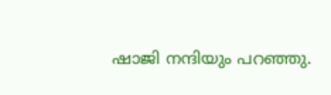ഷാജി നന്ദിയും പറഞ്ഞു.